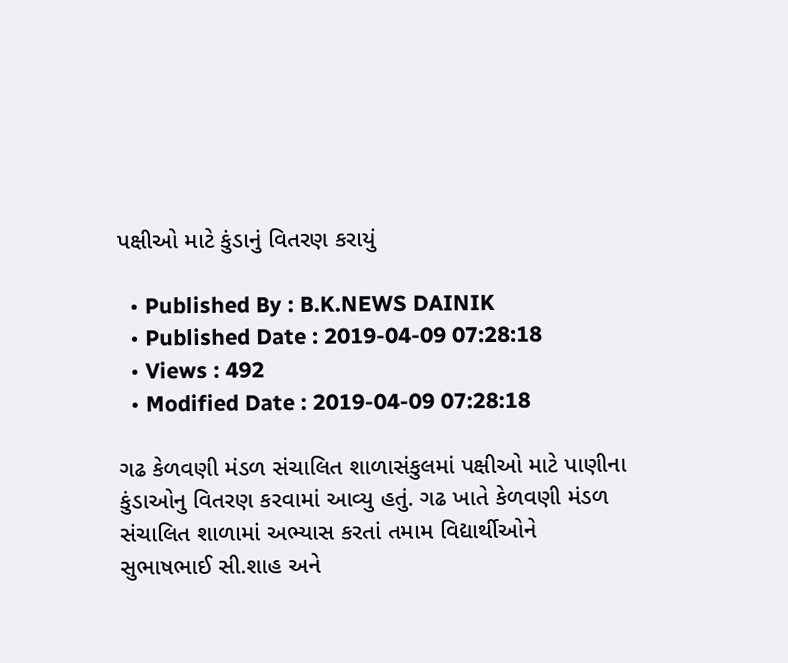પક્ષીઓ માટે કુંડાનું વિતરણ કરાયું

  • Published By : B.K.NEWS DAINIK
  • Published Date : 2019-04-09 07:28:18
  • Views : 492
  • Modified Date : 2019-04-09 07:28:18

ગઢ કેળવણી મંડળ સંચાલિત શાળાસંકુલમાં પક્ષીઓ માટે પાણીના કુંડાઓનુ વિતરણ કરવામાં આવ્યુ હતું. ગઢ ખાતે કેળવણી મંડળ સંચાલિત શાળામાં અભ્યાસ કરતાં તમામ વિદ્યાર્થીઓને સુભાષભાઈ સી.શાહ અને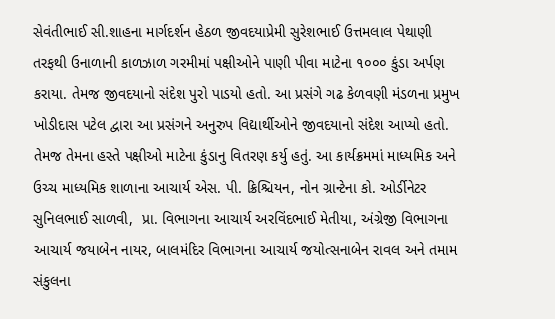સેવંતીભાઈ સી.શાહના માર્ગદર્શન હેઠળ જીવદયાપ્રેમી સુરેશભાઈ ઉત્તમલાલ પેથાણી તરફથી ઉનાળાની કાળઝાળ ગરમીમાં પક્ષીઓને પાણી પીવા માટેના ૧૦૦૦ કુંડા અર્પણ  કરાયા. તેમજ જીવદયાનો સંદેશ પુરો પાડયો હતો. આ પ્રસંગે ગઢ કેળવણી મંડળના પ્રમુખ ખોડીદાસ પટેલ દ્વારા આ પ્રસંગને અનુરુપ વિદ્યાર્થીઓને જીવદયાનો સંદેશ આપ્યો હતો. તેમજ તેમના હસ્તે પક્ષીઓ માટેના કુંડાનુ વિતરણ કર્યુ હતું. આ કાર્યક્રમમાં માધ્યમિક અને ઉચ્ચ માધ્યમિક શાળાના આચાર્ય એસ. પી. ક્રિશ્ચિયન, નોન ગ્રાન્ટેના કો. ઓર્ડીનેટર સુનિલભાઈ સાળવી,  પ્રા. વિભાગના આચાર્ય અરવિંદભાઈ મેતીયા, અંગ્રેજી વિભાગના આચાર્ય જયાબેન નાયર, બાલમંદિર વિભાગના આચાર્ય જયોત્સનાબેન રાવલ અને તમામ સંકુલના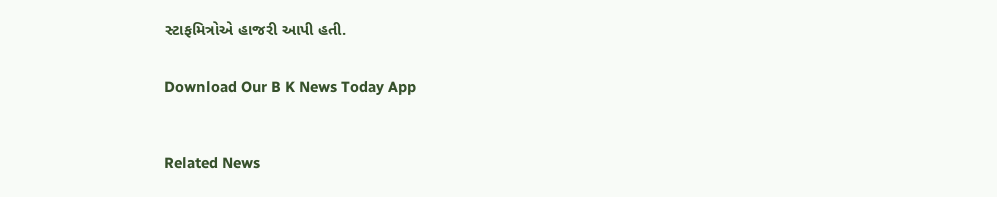સ્ટાફમિત્રોએ હાજરી આપી હતી.


Download Our B K News Today App



Related News